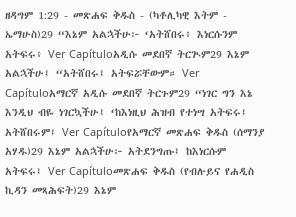ዘዳግም 1:29 - መጽሐፍ ቅዱስ - (ካቶሊካዊ እትም - ኤማሁስ)29 “እኔም አልኋችሁ፦ ‘አትሸበሩ፥ እነርሱንም አትፍሩ፥ Ver Capítuloአዲሱ መደበኛ ትርጒም29 እኔም አልኋችሁ፤ “አትሸበሩ፤ አትፍሯቸውም። Ver Capítuloአማርኛ አዲሱ መደበኛ ትርጉም29 “ነገር ግን እኔ እንዲህ ብዬ ነገርኳችሁ፤ ‘ከእነዚህ ሕዝብ የተነሣ አትፍሩ፤ አትሸበሩም፤ Ver Capítuloየአማርኛ መጽሐፍ ቅዱስ (ሰማንያ አሃዱ)29 እኔም አልኋችሁ፦ አትደንግጡ፤ ከእነርሱም አትፍሩ፤ Ver Capítuloመጽሐፍ ቅዱስ (የብሉይና የሐዲስ ኪዳን መጻሕፍት)29 እኔም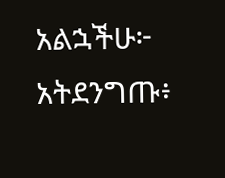አልኋችሁ፦ አትደንግጡ፥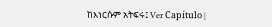ከእነርሱም አትፍሩ፤ Ver Capítulo |